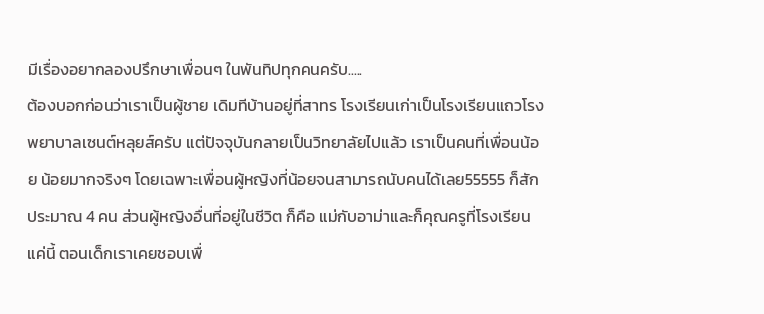มีเรื่องอยากลองปรึกษาเพื่อนๆ ในพันทิปทุกคนครับ.....
ต้องบอกก่อนว่าเราเป็นผู้ชาย เดิมทีบ้านอยู่ที่สาทร โรงเรียนเก่าเป็นโรงเรียนแถวโรงพยาบาลเซนต์หลุยส์ครับ แต่ปัจจุบันกลายเป็นวิทยาลัยไปแล้ว เราเป็นคนที่เพื่อนน้อย น้อยมากจริงๆ โดยเฉพาะเพื่อนผู้หญิงที่น้อยจนสามารถนับคนได้เลย55555 ก็สักประมาณ 4 คน ส่วนผู้หญิงอื่นที่อยู่ในชีวิต ก็คือ แม่กับอาม่าและก็คุณครูที่โรงเรียนแค่นี้ ตอนเด็กเราเคยชอบเพื่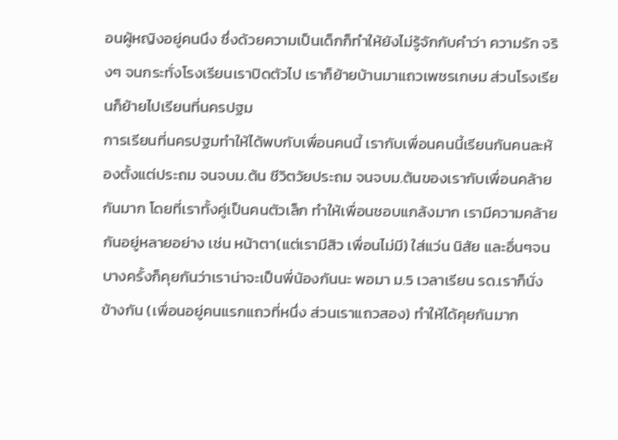อนผู้หญิงอยู่คนนึง ซึ่งด้วยความเป็นเด็กก็ทำให้ยังไม่รู้จักกับคำว่า ความรัก จริงๆ จนกระทั่งโรงเรียนเราปิดตัวไป เราก็ย้ายบ้านมาแถวเพชรเกษม ส่วนโรงเรียนก็ย้ายไปเรียนที่นครปฐม
การเรียนที่นครปฐมทำให้ได้พบกับเพื่อนคนนี้ เรากับเพื่อนคนนี้เรียนกันคนละห้องตั้งแต่ประถม จนจบม.ต้น ชีวิตวัยประถม จนจบม.ต้นของเรากับเพื่อนคล้ายกันมาก โดยที่เราทั้งคู่เป็นคนตัวเล็ก ทำให้เพื่อนชอบแกล้งมาก เรามีความคล้ายกันอยู่หลายอย่าง เช่น หน้าตา(แต่เรามีสิว เพื่อนไม่มี) ใส่แว่น นิสัย และอื่นๆจนบางครั้งก็คุยกันว่าเราน่าจะเป็นพี่น้องกันนะ พอมา ม.5 เวลาเรียน รด.เราก็นั่งข้างกัน (เพื่อนอยู่คนแรกแถวที่หนึ่ง ส่วนเราแถวสอง) ทำให้ได้คุยกันมาก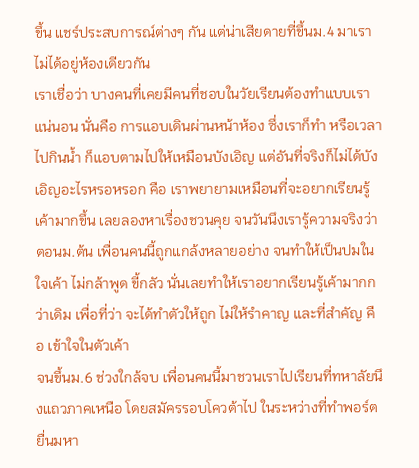ขึ้น แชร์ประสบการณ์ต่างๆ กัน แต่น่าเสียดายที่ขึ้นม.4 มาเราไม่ได้อยู่ห้องเดียวกัน
เราเชื่อว่า บางคนที่เคยมีคนที่ชอบในวัยเรียนต้องทำแบบเราแน่นอน นั่นคือ การแอบเดินผ่านหน้าห้อง ซึ่งเราก็ทำ หรือเวลาไปกินน้ำ ก็แอบตามไปให้เหมือนบังเอิญ แต่อันที่จริงก็ไม่ได้บังเอิญอะไรหรอหรอก คือ เราพยายามเหมือนที่จะอยากเรียนรู้เค้ามากขึ้น เลยลองหาเรื่องชวนคุย จนวันนึงเรารู้ความจริงว่า ตอนม.ต้น เพื่อนคนนี้ถูกแกล้งหลายอย่าง จนทำให้เป็นปมในใจเค้า ไม่กล้าพูด ขี้กลัว นั่นเลยทำให้เราอยากเรียนรู้เค้ามากกว่าเดิม เพื่อที่ว่า จะได้ทำตัวให้ถูก ไม่ให้รำคาญ และที่สำคัญ คือ เข้าใจในตัวเค้า
จนขึ้นม.6 ช่วงใกล้จบ เพื่อนคนนี้มาชวนเราไปเรียนที่ทหาลัยนึงแถวภาคเหนือ โดยสมัครรอบโควต้าไป ในระหว่างที่ทำพอร์ตยื่นมหา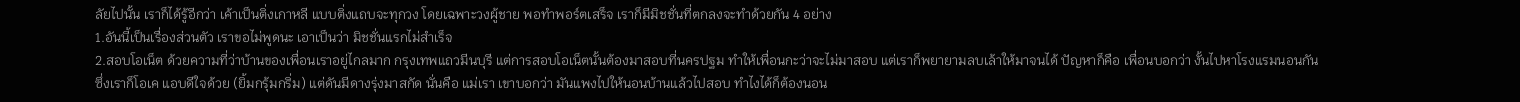ลัยไปนั้น เราก็ได้รู้อีกว่า เค้าเป็นติ่งเกาหลี แบบติ่งแถบจะทุกวง โดยเฉพาะวงผู้ชาย พอทำพอร์ตเสร็จ เราก็มีมิชชั่นที่ตกลงจะทำด้วยกัน 4 อย่าง
1.อันนี้เป็นเรื่องส่วนตัว เราขอไม่พูดนะ เอาเป็นว่า มิชชั่นแรกไม่สำเร็จ
2.สอบโอเน็ต ด้วยความที่ว่าบ้านของเพื่อนเราอยู่ไกลมาก กรุงเทพแถวมีนบุรี แต่การสอบโอเน็ตนั้นต้องมาสอบที่นครปฐม ทำให้เพื่อนกะว่าจะไม่มาสอบ แต่เราก็พยายามลบเล้าให้มาจนได้ ปัญหาก็คือ เพื่อนบอกว่า งั้นไปหาโรงแรมนอนกัน ซึ่งเราก็โอเค แอบดีใจด้วย (ยิ้มกรุ้มกริ่ม) แต่ดันมีดางรุ่งมาสกัด นั่นคือ แม่เรา เขาบอกว่า มันแพงไปให้นอนบ้านแล้วไปสอบ ทำไงได้ก็ต้องนอน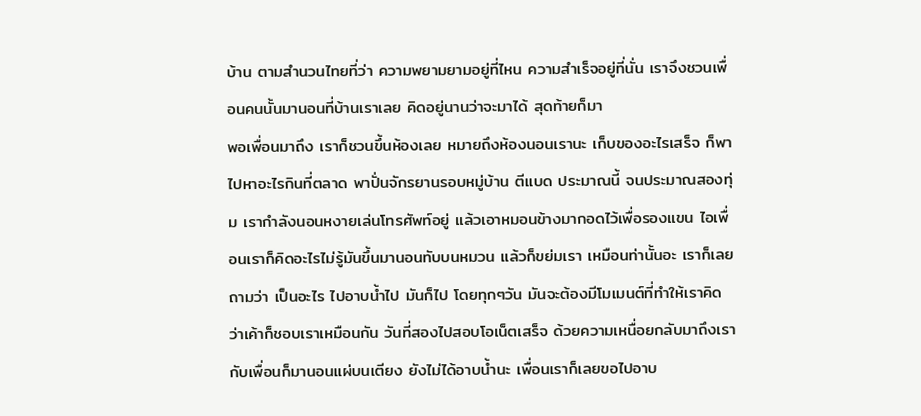บ้าน ตามสำนวนไทยที่ว่า ความพยามยามอยู่ที่ไหน ความสำเร็จอยู่ที่นั่น เราจึงชวนเพื่อนคนนั้นมานอนที่บ้านเราเลย คิดอยู่นานว่าจะมาได้ สุดท้ายก็มา
พอเพื่อนมาถึง เราก็ชวนขึ้นห้องเลย หมายถึงห้องนอนเรานะ เก็บของอะไรเสร็จ ก็พาไปหาอะไรกินที่ตลาด พาปั่นจักรยานรอบหมู่บ้าน ตีแบด ประมาณนี้ จนประมาณสองทุ่ม เรากำลังนอนหงายเล่นโทรศัพท์อยู่ แล้วเอาหมอนข้างมากอดไว้เพื่อรองแขน ไอเพื่อนเราก็คิดอะไรไม่รู้มันขึ้นมานอนทับบนหมวน แล้วก็ขย่มเรา เหมือนท่านั้นอะ เราก็เลยถามว่า เป็นอะไร ไปอาบน้ำไป มันก็ไป โดยทุกๆวัน มันจะต้องมีโมเมนต์ที่ทำให้เราคิดว่าเค้าก็ชอบเราเหมือนกัน วันที่สองไปสอบโอเน็ตเสร็จ ด้วยความเหนื่อยกลับมาถึงเรากับเพื่อนก็มานอนแผ่บนเตียง ยังไม่ได้อาบน้ำนะ เพื่อนเราก็เลยขอไปอาบ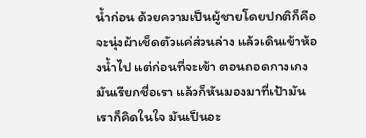น้ำก่อน ด้วยความเป็นผู้ชายโดยปกติก็คือ จะนุ่งผ้าเช็ดตัวแค่ส่วนล่าง แล้วเดินเข้าห้องน้ำไป แต่ก่อนที่จะเข้า ตอนถอดกางเกง มันเรียกชื่อเรา แล้วก็หันมองมาที่เป้ามัน เราก็คิดในใจ มันเป็นอะ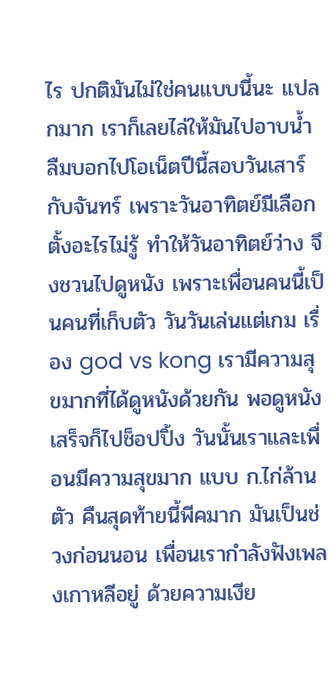ไร ปกติมันไม่ใช่คนแบบนี้นะ แปลกมาก เราก็เลยไล่ให้มันไปอาบน้ำ
ลืมบอกไปโอเน็ตปีนี้สอบวันเสาร์กับจันทร์ เพราะวันอาทิตย์มีเลือกตั้งอะไรไม่รู้ ทำให้วันอาทิตย์ว่าง จึงชวนไปดูหนัง เพราะเพื่อนคนนี้เป็นคนที่เก็บตัว วันวันเล่นแต่เกม เรื่อง god vs kong เรามีความสุขมากที่ได้ดูหนังด้วยกัน พอดูหนังเสร็จก็ไปช็อปปิ้ง วันนั้นเราและเพื่อนมีความสุขมาก แบบ ก.ไก่ล้านตัว คืนสุดท้ายนี้พีคมาก มันเป็นช่วงก่อนนอน เพื่อนเรากำลังฟังเพลงเกาหลีอยู่ ด้วยความเงีย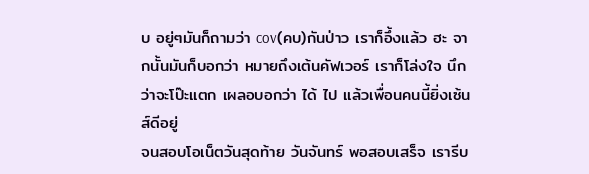บ อยู่ๆมันก็ถามว่า cov(คบ)กันป่าว เราก็อึ้งแล้ว ฮะ จากนั้นมันก็บอกว่า หมายถึงเต้นคัฟเวอร์ เราก็โล่งใจ นึกว่าจะโป๊ะแตก เผลอบอกว่า ได้ ไป แล้วเพื่อนคนนี้ยิ่งเซ้นส์ดีอยู่
จนสอบโอเน็ตวันสุดท้าย วันจันทร์ พอสอบเสร็จ เรารีบ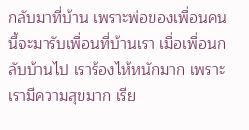กลับมาที่บ้าน เพราะพ่อของเพื่อนคนนี้จะมารับเพื่อนที่บ้านเรา เมื่อเพื่อนกลับบ้านไป เราร้องไห้หนักมาก เพราะเรามีความสุขมาก เรีย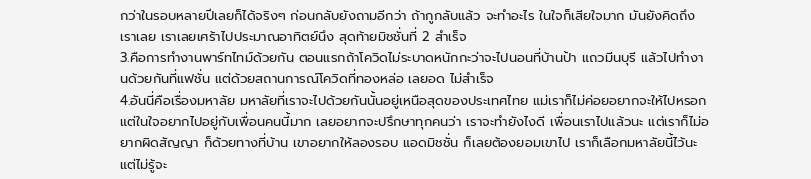กว่าในรอบหลายปีเลยก็ได้จริงๆ ก่อนกลับยังถามอีกว่า ถ้ากูกลับแล้ว จะทำอะไร ในใจก็เสียใจมาก มันยังคิดถึงเราเลย เราเลยเศร้าไปประมาณอาทิตย์นึง สุดท้ายมิชชั่นที่ 2 สำเร็จ
3.คือการทำงานพาร์ทไทม์ด้วยกัน ตอนแรกถ้าโควิดไม่ระบาดหนักกะว่าจะไปนอนที่บ้านป้า แถวมีนบุรี แล้วไปทำงานด้วยกันที่แฟชั่น แต่ด้วยสถานการณ์โควิดที่ทองหล่อ เลยอด ไม่สำเร็จ
4.อันนี่คือเรื่องมหาลัย มหาลัยที่เราจะไปด้วยกันนั้นอยู่เหนือสุดของประเทศไทย แม่เราก็ไม่ค่อยอยากจะให้ไปหรอก แต่ในใจอยากไปอยู่กับเพื่อนคนนี้มาก เลยอยากจะปรึกษาทุกคนว่า เราจะทำยังไงดี เพื่อนเราไปแล้วนะ แต่เราก็ไม่อยากผิดสัญญา ก็ด้วยทางที่บ้าน เขาอยากให้ลองรอบ แอดมิชชั่น ก็เลยต้องยอมเขาไป เราก็เลือกมหาลัยนี้ไว้นะ แต่ไม่รู้จะ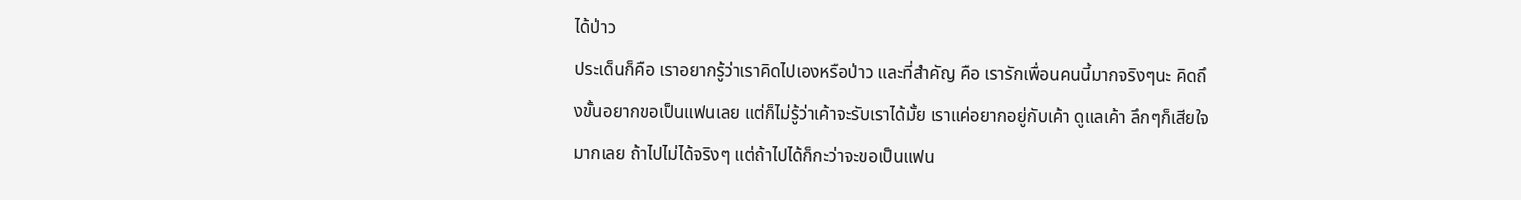ได้ป่าว
ประเด็นก็คือ เราอยากรู้ว่าเราคิดไปเองหรือป่าว และที่สำคัญ คือ เรารักเพื่อนคนนี้มากจริงๆนะ คิดถึงขั้นอยากขอเป็นแฟนเลย แต่ก็ไม่รู้ว่าเค้าจะรับเราได้มั้ย เราแค่อยากอยู่กับเค้า ดูแลเค้า ลึกๆก็เสียใจมากเลย ถ้าไปไม่ได้จริงๆ แต่ถ้าไปได้ก็กะว่าจะขอเป็นแฟน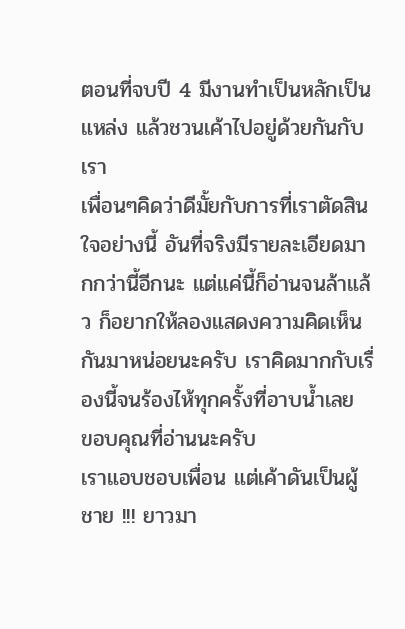ตอนที่จบปี 4 มีงานทำเป็นหลักเป็นแหล่ง แล้วชวนเค้าไปอยู่ด้วยกันกับเรา
เพื่อนๆคิดว่าดีมั้ยกับการที่เราตัดสินใจอย่างนี้ อันที่จริงมีรายละเอียดมากกว่านี้อีกนะ แต่แค่นี้ก็อ่านจนล้าแล้ว ก็อยากให้ลองแสดงความคิดเห็นกันมาหน่อยนะครับ เราคิดมากกับเรื่องนี้จนร้องไห้ทุกครั้งที่อาบน้ำเลย
ขอบคุณที่อ่านนะครับ
เราแอบชอบเพื่อน แต่เค้าดันเป็นผู้ชาย !!! ยาวมา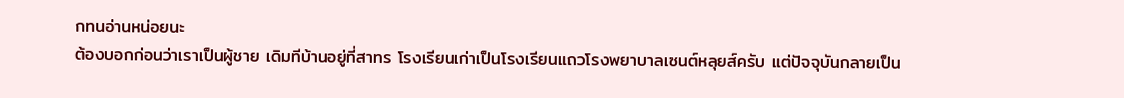กทนอ่านหน่อยนะ
ต้องบอกก่อนว่าเราเป็นผู้ชาย เดิมทีบ้านอยู่ที่สาทร โรงเรียนเก่าเป็นโรงเรียนแถวโรงพยาบาลเซนต์หลุยส์ครับ แต่ปัจจุบันกลายเป็น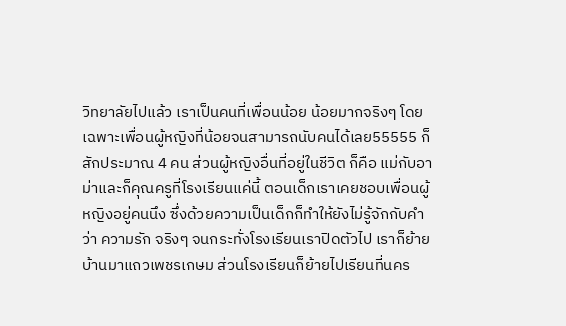วิทยาลัยไปแล้ว เราเป็นคนที่เพื่อนน้อย น้อยมากจริงๆ โดยเฉพาะเพื่อนผู้หญิงที่น้อยจนสามารถนับคนได้เลย55555 ก็สักประมาณ 4 คน ส่วนผู้หญิงอื่นที่อยู่ในชีวิต ก็คือ แม่กับอาม่าและก็คุณครูที่โรงเรียนแค่นี้ ตอนเด็กเราเคยชอบเพื่อนผู้หญิงอยู่คนนึง ซึ่งด้วยความเป็นเด็กก็ทำให้ยังไม่รู้จักกับคำว่า ความรัก จริงๆ จนกระทั่งโรงเรียนเราปิดตัวไป เราก็ย้ายบ้านมาแถวเพชรเกษม ส่วนโรงเรียนก็ย้ายไปเรียนที่นคร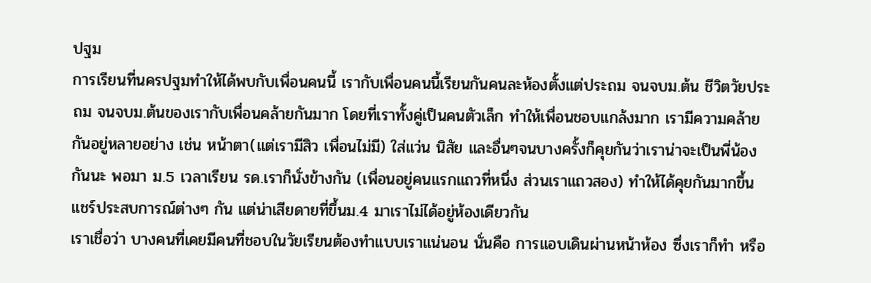ปฐม
การเรียนที่นครปฐมทำให้ได้พบกับเพื่อนคนนี้ เรากับเพื่อนคนนี้เรียนกันคนละห้องตั้งแต่ประถม จนจบม.ต้น ชีวิตวัยประถม จนจบม.ต้นของเรากับเพื่อนคล้ายกันมาก โดยที่เราทั้งคู่เป็นคนตัวเล็ก ทำให้เพื่อนชอบแกล้งมาก เรามีความคล้ายกันอยู่หลายอย่าง เช่น หน้าตา(แต่เรามีสิว เพื่อนไม่มี) ใส่แว่น นิสัย และอื่นๆจนบางครั้งก็คุยกันว่าเราน่าจะเป็นพี่น้องกันนะ พอมา ม.5 เวลาเรียน รด.เราก็นั่งข้างกัน (เพื่อนอยู่คนแรกแถวที่หนึ่ง ส่วนเราแถวสอง) ทำให้ได้คุยกันมากขึ้น แชร์ประสบการณ์ต่างๆ กัน แต่น่าเสียดายที่ขึ้นม.4 มาเราไม่ได้อยู่ห้องเดียวกัน
เราเชื่อว่า บางคนที่เคยมีคนที่ชอบในวัยเรียนต้องทำแบบเราแน่นอน นั่นคือ การแอบเดินผ่านหน้าห้อง ซึ่งเราก็ทำ หรือ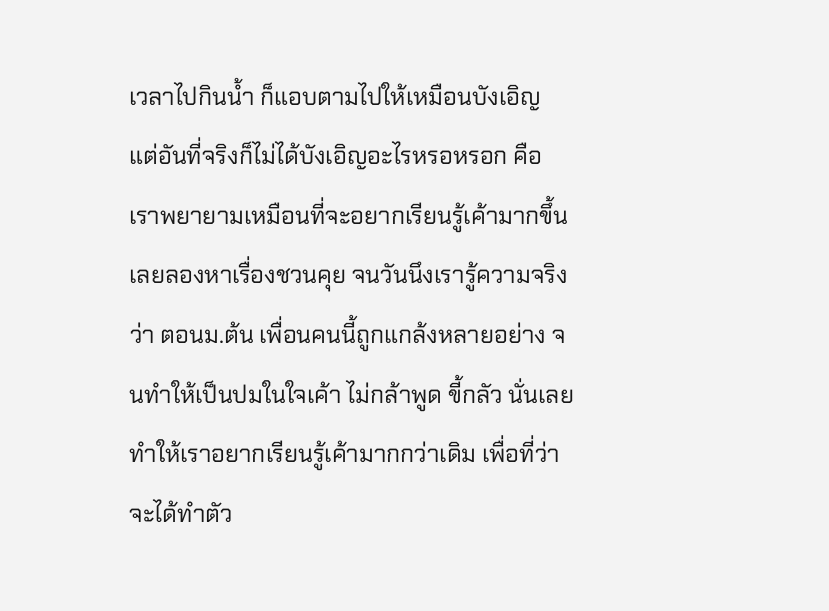เวลาไปกินน้ำ ก็แอบตามไปให้เหมือนบังเอิญ แต่อันที่จริงก็ไม่ได้บังเอิญอะไรหรอหรอก คือ เราพยายามเหมือนที่จะอยากเรียนรู้เค้ามากขึ้น เลยลองหาเรื่องชวนคุย จนวันนึงเรารู้ความจริงว่า ตอนม.ต้น เพื่อนคนนี้ถูกแกล้งหลายอย่าง จนทำให้เป็นปมในใจเค้า ไม่กล้าพูด ขี้กลัว นั่นเลยทำให้เราอยากเรียนรู้เค้ามากกว่าเดิม เพื่อที่ว่า จะได้ทำตัว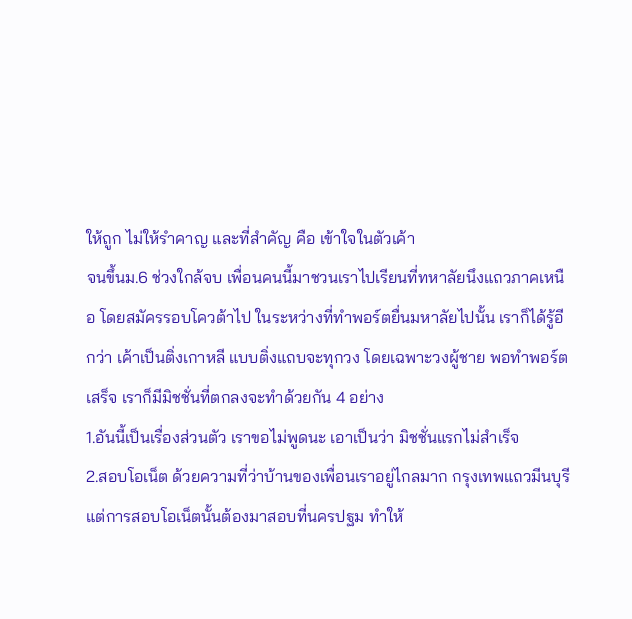ให้ถูก ไม่ให้รำคาญ และที่สำคัญ คือ เข้าใจในตัวเค้า
จนขึ้นม.6 ช่วงใกล้จบ เพื่อนคนนี้มาชวนเราไปเรียนที่ทหาลัยนึงแถวภาคเหนือ โดยสมัครรอบโควต้าไป ในระหว่างที่ทำพอร์ตยื่นมหาลัยไปนั้น เราก็ได้รู้อีกว่า เค้าเป็นติ่งเกาหลี แบบติ่งแถบจะทุกวง โดยเฉพาะวงผู้ชาย พอทำพอร์ตเสร็จ เราก็มีมิชชั่นที่ตกลงจะทำด้วยกัน 4 อย่าง
1.อันนี้เป็นเรื่องส่วนตัว เราขอไม่พูดนะ เอาเป็นว่า มิชชั่นแรกไม่สำเร็จ
2.สอบโอเน็ต ด้วยความที่ว่าบ้านของเพื่อนเราอยู่ไกลมาก กรุงเทพแถวมีนบุรี แต่การสอบโอเน็ตนั้นต้องมาสอบที่นครปฐม ทำให้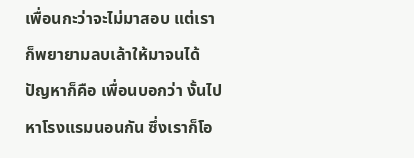เพื่อนกะว่าจะไม่มาสอบ แต่เราก็พยายามลบเล้าให้มาจนได้ ปัญหาก็คือ เพื่อนบอกว่า งั้นไปหาโรงแรมนอนกัน ซึ่งเราก็โอ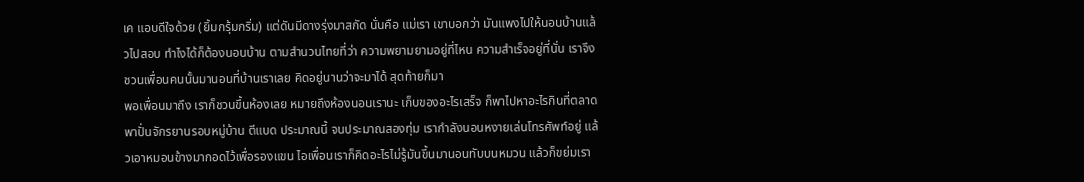เค แอบดีใจด้วย (ยิ้มกรุ้มกริ่ม) แต่ดันมีดางรุ่งมาสกัด นั่นคือ แม่เรา เขาบอกว่า มันแพงไปให้นอนบ้านแล้วไปสอบ ทำไงได้ก็ต้องนอนบ้าน ตามสำนวนไทยที่ว่า ความพยามยามอยู่ที่ไหน ความสำเร็จอยู่ที่นั่น เราจึงชวนเพื่อนคนนั้นมานอนที่บ้านเราเลย คิดอยู่นานว่าจะมาได้ สุดท้ายก็มา
พอเพื่อนมาถึง เราก็ชวนขึ้นห้องเลย หมายถึงห้องนอนเรานะ เก็บของอะไรเสร็จ ก็พาไปหาอะไรกินที่ตลาด พาปั่นจักรยานรอบหมู่บ้าน ตีแบด ประมาณนี้ จนประมาณสองทุ่ม เรากำลังนอนหงายเล่นโทรศัพท์อยู่ แล้วเอาหมอนข้างมากอดไว้เพื่อรองแขน ไอเพื่อนเราก็คิดอะไรไม่รู้มันขึ้นมานอนทับบนหมวน แล้วก็ขย่มเรา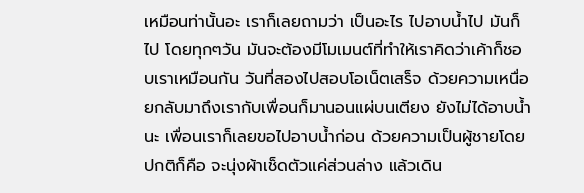เหมือนท่านั้นอะ เราก็เลยถามว่า เป็นอะไร ไปอาบน้ำไป มันก็ไป โดยทุกๆวัน มันจะต้องมีโมเมนต์ที่ทำให้เราคิดว่าเค้าก็ชอบเราเหมือนกัน วันที่สองไปสอบโอเน็ตเสร็จ ด้วยความเหนื่อยกลับมาถึงเรากับเพื่อนก็มานอนแผ่บนเตียง ยังไม่ได้อาบน้ำนะ เพื่อนเราก็เลยขอไปอาบน้ำก่อน ด้วยความเป็นผู้ชายโดยปกติก็คือ จะนุ่งผ้าเช็ดตัวแค่ส่วนล่าง แล้วเดิน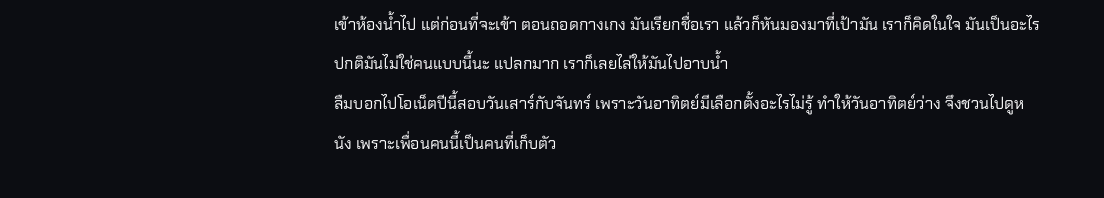เข้าห้องน้ำไป แต่ก่อนที่จะเข้า ตอนถอดกางเกง มันเรียกชื่อเรา แล้วก็หันมองมาที่เป้ามัน เราก็คิดในใจ มันเป็นอะไร ปกติมันไม่ใช่คนแบบนี้นะ แปลกมาก เราก็เลยไล่ให้มันไปอาบน้ำ
ลืมบอกไปโอเน็ตปีนี้สอบวันเสาร์กับจันทร์ เพราะวันอาทิตย์มีเลือกตั้งอะไรไม่รู้ ทำให้วันอาทิตย์ว่าง จึงชวนไปดูหนัง เพราะเพื่อนคนนี้เป็นคนที่เก็บตัว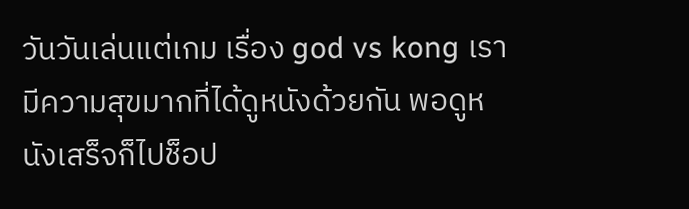วันวันเล่นแต่เกม เรื่อง god vs kong เรามีความสุขมากที่ได้ดูหนังด้วยกัน พอดูหนังเสร็จก็ไปช็อป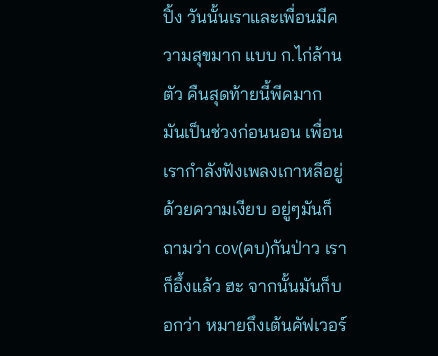ปิ้ง วันนั้นเราและเพื่อนมีความสุขมาก แบบ ก.ไก่ล้านตัว คืนสุดท้ายนี้พีคมาก มันเป็นช่วงก่อนนอน เพื่อนเรากำลังฟังเพลงเกาหลีอยู่ ด้วยความเงียบ อยู่ๆมันก็ถามว่า cov(คบ)กันป่าว เราก็อึ้งแล้ว ฮะ จากนั้นมันก็บอกว่า หมายถึงเต้นคัฟเวอร์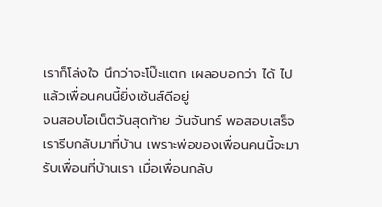เราก็โล่งใจ นึกว่าจะโป๊ะแตก เผลอบอกว่า ได้ ไป แล้วเพื่อนคนนี้ยิ่งเซ้นส์ดีอยู่
จนสอบโอเน็ตวันสุดท้าย วันจันทร์ พอสอบเสร็จ เรารีบกลับมาที่บ้าน เพราะพ่อของเพื่อนคนนี้จะมารับเพื่อนที่บ้านเรา เมื่อเพื่อนกลับ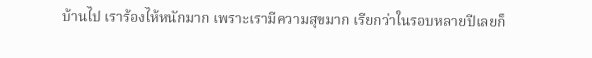บ้านไป เราร้องไห้หนักมาก เพราะเรามีความสุขมาก เรียกว่าในรอบหลายปีเลยก็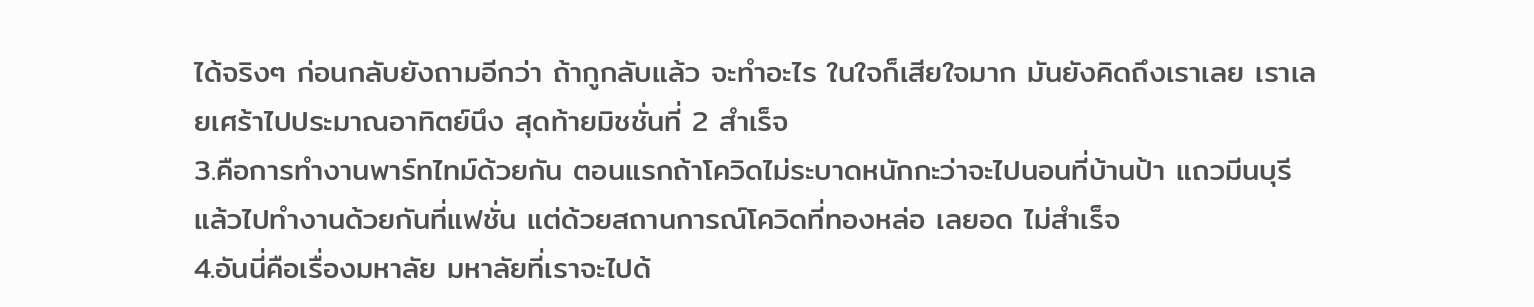ได้จริงๆ ก่อนกลับยังถามอีกว่า ถ้ากูกลับแล้ว จะทำอะไร ในใจก็เสียใจมาก มันยังคิดถึงเราเลย เราเลยเศร้าไปประมาณอาทิตย์นึง สุดท้ายมิชชั่นที่ 2 สำเร็จ
3.คือการทำงานพาร์ทไทม์ด้วยกัน ตอนแรกถ้าโควิดไม่ระบาดหนักกะว่าจะไปนอนที่บ้านป้า แถวมีนบุรี แล้วไปทำงานด้วยกันที่แฟชั่น แต่ด้วยสถานการณ์โควิดที่ทองหล่อ เลยอด ไม่สำเร็จ
4.อันนี่คือเรื่องมหาลัย มหาลัยที่เราจะไปด้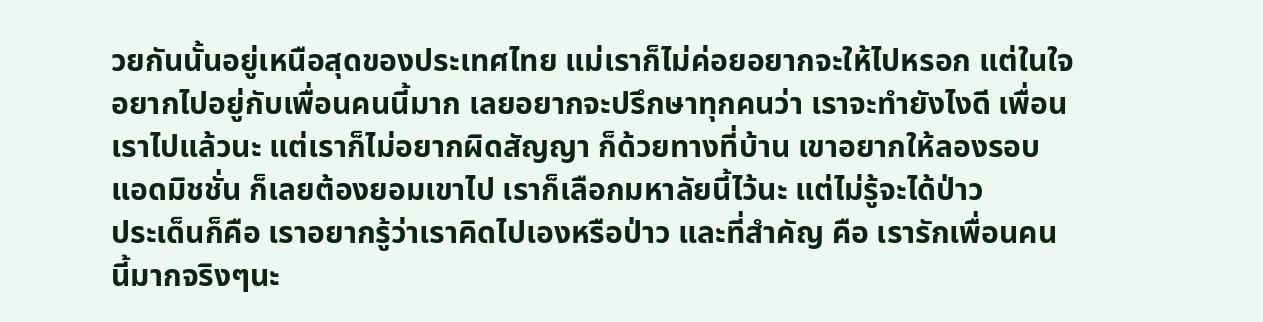วยกันนั้นอยู่เหนือสุดของประเทศไทย แม่เราก็ไม่ค่อยอยากจะให้ไปหรอก แต่ในใจอยากไปอยู่กับเพื่อนคนนี้มาก เลยอยากจะปรึกษาทุกคนว่า เราจะทำยังไงดี เพื่อนเราไปแล้วนะ แต่เราก็ไม่อยากผิดสัญญา ก็ด้วยทางที่บ้าน เขาอยากให้ลองรอบ แอดมิชชั่น ก็เลยต้องยอมเขาไป เราก็เลือกมหาลัยนี้ไว้นะ แต่ไม่รู้จะได้ป่าว
ประเด็นก็คือ เราอยากรู้ว่าเราคิดไปเองหรือป่าว และที่สำคัญ คือ เรารักเพื่อนคนนี้มากจริงๆนะ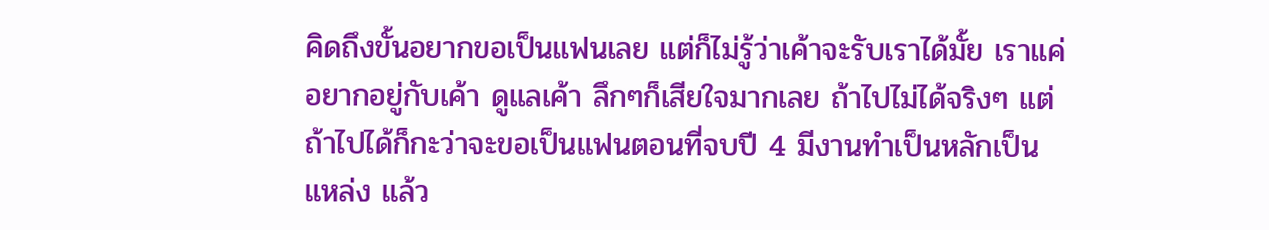คิดถึงขั้นอยากขอเป็นแฟนเลย แต่ก็ไม่รู้ว่าเค้าจะรับเราได้มั้ย เราแค่อยากอยู่กับเค้า ดูแลเค้า ลึกๆก็เสียใจมากเลย ถ้าไปไม่ได้จริงๆ แต่ถ้าไปได้ก็กะว่าจะขอเป็นแฟนตอนที่จบปี 4 มีงานทำเป็นหลักเป็นแหล่ง แล้ว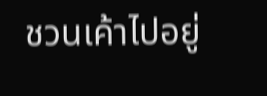ชวนเค้าไปอยู่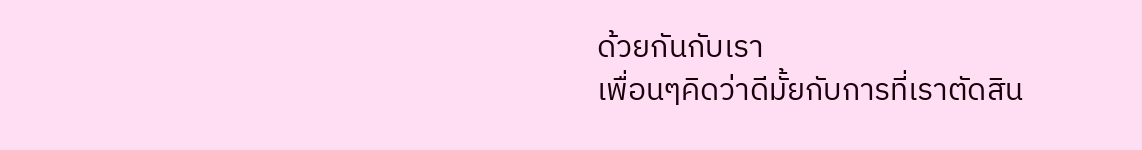ด้วยกันกับเรา
เพื่อนๆคิดว่าดีมั้ยกับการที่เราตัดสิน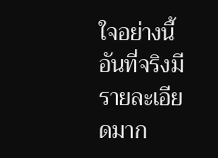ใจอย่างนี้ อันที่จริงมีรายละเอียดมาก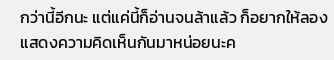กว่านี้อีกนะ แต่แค่นี้ก็อ่านจนล้าแล้ว ก็อยากให้ลองแสดงความคิดเห็นกันมาหน่อยนะค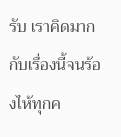รับ เราคิดมากกับเรื่องนี้จนร้องไห้ทุกค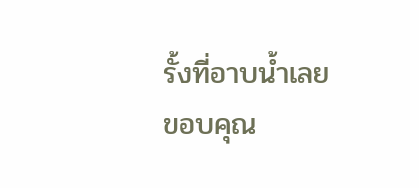รั้งที่อาบน้ำเลย
ขอบคุณ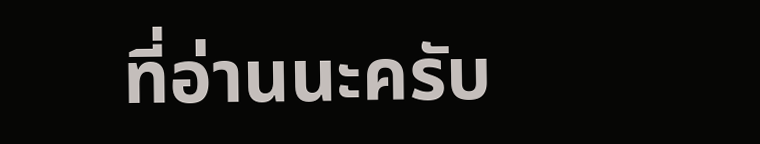ที่อ่านนะครับ